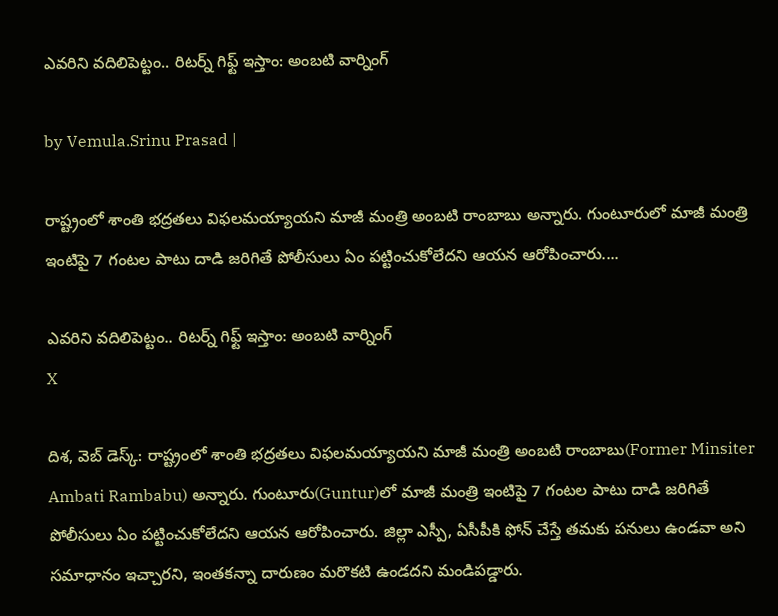ఎవరిని వదిలిపెట్టం.. రిటర్న్ గిఫ్ట్ ఇస్తాం: అంబటి వార్నింగ్

by Vemula.Srinu Prasad |

రాష్ట్రంలో శాంతి భద్రతలు విఫలమయ్యాయని మాజీ మంత్రి అంబటి రాంబాబు అన్నారు. గుంటూరులో మాజీ మంత్రి ఇంటిపై 7 గంటల పాటు దాడి జరిగితే పోలీసులు ఏం పట్టించుకోలేదని ఆయన ఆరోపించారు....

ఎవరిని వదిలిపెట్టం.. రిటర్న్ గిఫ్ట్ ఇస్తాం: అంబటి వార్నింగ్
X

దిశ, వెబ్ డెస్క్: రాష్ట్రంలో శాంతి భద్రతలు విఫలమయ్యాయని మాజీ మంత్రి అంబటి రాంబాబు(Former Minsiter Ambati Rambabu) అన్నారు. గుంటూరు(Guntur)లో మాజీ మంత్రి ఇంటిపై 7 గంటల పాటు దాడి జరిగితే పోలీసులు ఏం పట్టించుకోలేదని ఆయన ఆరోపించారు. జిల్లా ఎస్పీ, ఏసీపీకి ఫోన్ చేస్తే తమకు పనులు ఉండవా అని సమాధానం ఇచ్చారని, ఇంతకన్నా దారుణం మరొకటి ఉండదని మండిపడ్డారు.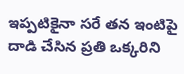ఇప్పటికైనా సరే తన ఇంటిపై దాడి చేసిన ప్రతి ఒక్కరిని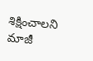శిక్షించాలని మాజీ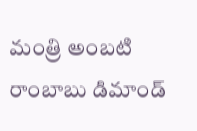మంత్రి అంబటి రాంబాబు డిమాండ్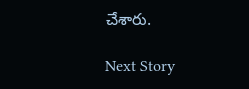చేశారు.

Next Story